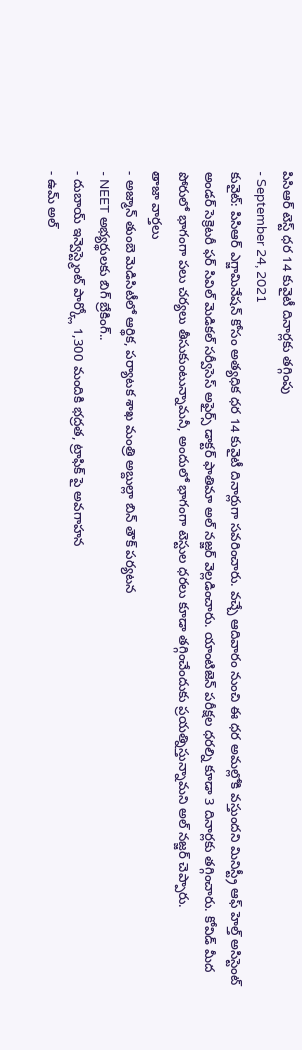పిసిఆర్ టెస్ట్ ధర 14 కువైటీ దినార్లకు తగ్గింపు
- September 24, 2021
కువైట్: పిసిఆర్ ఎగ్జామినేషన్ కోసం అత్యధిక ధర 14 కువైటీ దినార్లుగా సవరించారు. వచ్చే ఆదివారం నుంచి ఈ ధర అమల్లోకి వస్తుందని మినిస్ట్రీ ఆఫ్ హెల్త్ అసిస్టెంట్ అండర్ సెక్రెటరీ ఫర్ సివిల్ మెడికల్ సర్వీసెస్ అఫైర్స్ డాక్టర్ ఫాతిమా అల్ నజ్జర్ వెల్లడించారు. యాంటిజెన్ పరీక్షల ధరల్ని కూడా 3 దినార్లకు తగ్గించారు. కోవిడ్ మీద పోరులో భాగంగా పలు చర్యలు తీసుకుంటున్నామనీ, అందులో భాగంగా టెస్టుల ధరలు కూడా తగ్గించేందుకు ప్రయత్నిస్తున్నామని అల్ నజ్జర్ చెప్పారు.
తాజా వార్తలు
- అజ్మాన్ తుంబె మెడిసిటీలో ఆర్థిక, పర్యాటక శాఖ మంత్రి అబ్దుల్లా బిన్ తౌక్ పర్యటన
- NEET అభ్యర్థులకు బిగ్ బ్రేకింగ్..
- దుబాయ్ ఇన్వెస్ట్మెంట్ పార్క్లో 1,300 మందికి భద్రత, ట్రాఫిక్ పై అవగాహన
- ఉమ్ అల్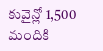కువైన్లో 1,500 మందికి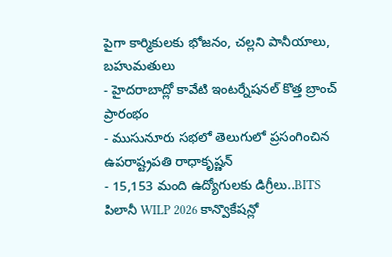పైగా కార్మికులకు భోజనం, చల్లని పానీయాలు, బహుమతులు
- హైదరాబాద్లో కావేటి ఇంటర్నేషనల్ కొత్త బ్రాంచ్ ప్రారంభం
- ముసునూరు సభలో తెలుగులో ప్రసంగించిన ఉపరాష్ట్రపతి రాధాకృష్ణన్
- 15,153 మంది ఉద్యోగులకు డిగ్రీలు..BITS పిలానీ WILP 2026 కాన్వొకేషన్లో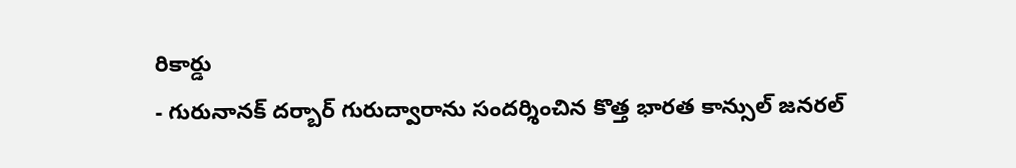రికార్డు
- గురునానక్ దర్బార్ గురుద్వారాను సందర్శించిన కొత్త భారత కాన్సుల్ జనరల్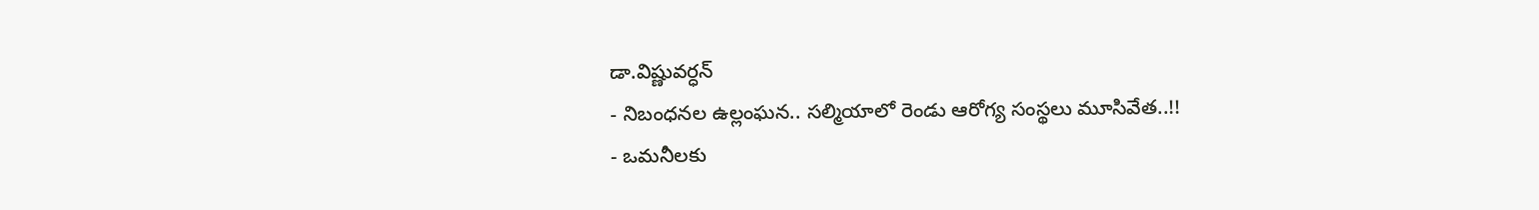డా.విష్ణువర్ధన్
- నిబంధనల ఉల్లంఘన.. సల్మియాలో రెండు ఆరోగ్య సంస్థలు మూసివేత..!!
- ఒమనీలకు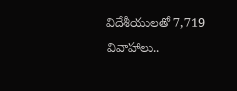విదేశీయులతో 7,719 వివాహాలు..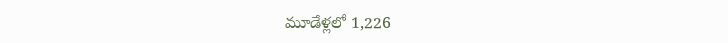మూడేళ్లలో 1,226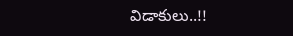విడాకులు..!!